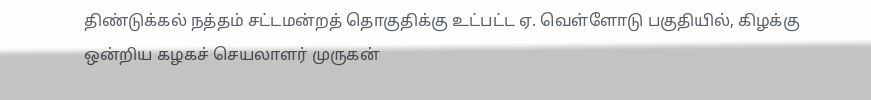திண்டுக்கல் நத்தம் சட்டமன்றத் தொகுதிக்கு உட்பட்ட ஏ. வெள்ளோடு பகுதியில், கிழக்கு ஒன்றிய கழகச் செயலாளர் முருகன்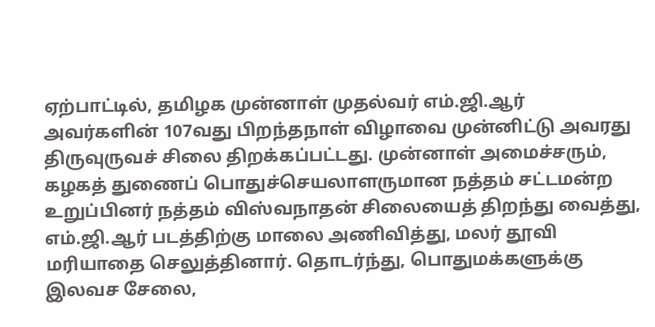ஏற்பாட்டில், தமிழக முன்னாள் முதல்வர் எம்.ஜி.ஆர் அவர்களின் 107வது பிறந்தநாள் விழாவை முன்னிட்டு அவரது திருவுருவச் சிலை திறக்கப்பட்டது. முன்னாள் அமைச்சரும், கழகத் துணைப் பொதுச்செயலாளருமான நத்தம் சட்டமன்ற உறுப்பினர் நத்தம் விஸ்வநாதன் சிலையைத் திறந்து வைத்து, எம்.ஜி.ஆர் படத்திற்கு மாலை அணிவித்து, மலர் தூவி மரியாதை செலுத்தினார். தொடர்ந்து, பொதுமக்களுக்கு இலவச சேலை,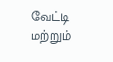வேட்டி மற்றும்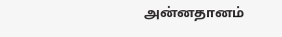அன்னதானம்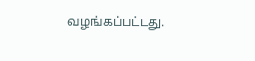வழங்கப்பட்டது.